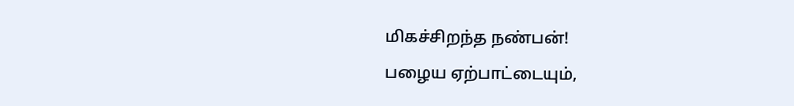மிகச்சிறந்த நண்பன்!
பழைய ஏற்பாட்டையும்,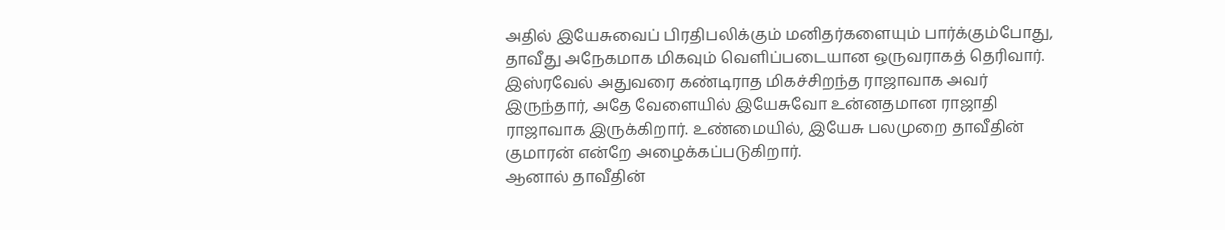அதில் இயேசுவைப் பிரதிபலிக்கும் மனிதர்களையும் பார்க்கும்போது, தாவீது அநேகமாக மிகவும் வெளிப்படையான ஒருவராகத் தெரிவார். இஸ்ரவேல் அதுவரை கண்டிராத மிகச்சிறந்த ராஜாவாக அவர் இருந்தார், அதே வேளையில் இயேசுவோ உன்னதமான ராஜாதி ராஜாவாக இருக்கிறார். உண்மையில், இயேசு பலமுறை தாவீதின் குமாரன் என்றே அழைக்கப்படுகிறார்.
ஆனால் தாவீதின்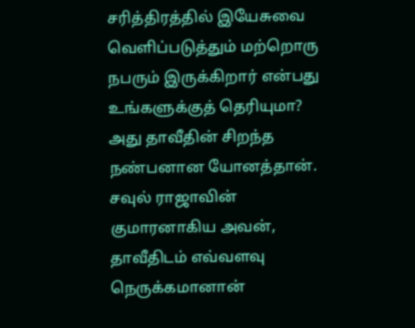சரித்திரத்தில் இயேசுவை வெளிப்படுத்தும் மற்றொரு நபரும் இருக்கிறார் என்பது உங்களுக்குத் தெரியுமா? அது தாவீதின் சிறந்த நண்பனான யோனத்தான்.
சவுல் ராஜாவின் குமாரனாகிய அவன், தாவீதிடம் எவ்வளவு நெருக்கமானான்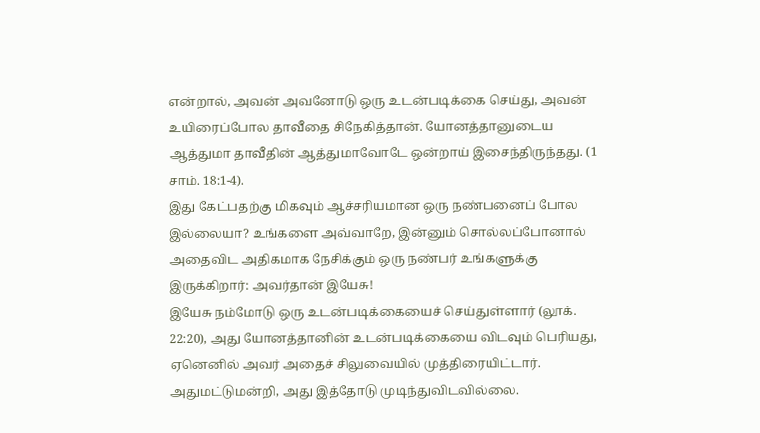என்றால், அவன் அவனோடு ஒரு உடன்படிக்கை செய்து, அவன் உயிரைப்போல தாவீதை சிநேகித்தான். யோனத்தானுடைய ஆத்துமா தாவீதின் ஆத்துமாவோடே ஒன்றாய் இசைந்திருந்தது. (1 சாம். 18:1-4).
இது கேட்பதற்கு மிகவும் ஆச்சரியமான ஒரு நண்பனைப் போல இல்லையா? உங்களை அவ்வாறே, இன்னும் சொல்லப்போனால் அதைவிட அதிகமாக நேசிக்கும் ஒரு நண்பர் உங்களுக்கு இருக்கிறார்: அவர்தான் இயேசு!
இயேசு நம்மோடு ஒரு உடன்படிக்கையைச் செய்துள்ளார் (லூக். 22:20), அது யோனத்தானின் உடன்படிக்கையை விடவும் பெரியது, ஏனெனில் அவர் அதைச் சிலுவையில் முத்திரையிட்டார்.
அதுமட்டுமன்றி, அது இத்தோடு முடிந்துவிடவில்லை.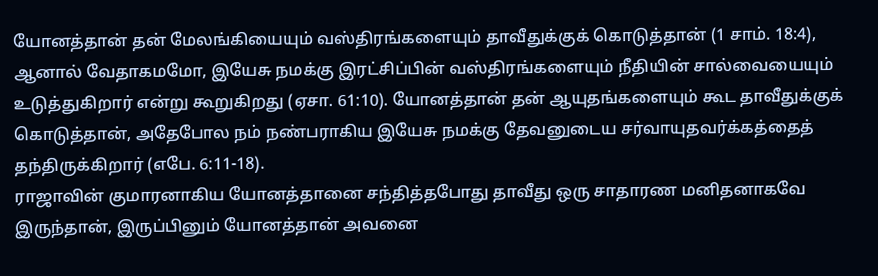யோனத்தான் தன் மேலங்கியையும் வஸ்திரங்களையும் தாவீதுக்குக் கொடுத்தான் (1 சாம். 18:4), ஆனால் வேதாகமமோ, இயேசு நமக்கு இரட்சிப்பின் வஸ்திரங்களையும் நீதியின் சால்வையையும் உடுத்துகிறார் என்று கூறுகிறது (ஏசா. 61:10). யோனத்தான் தன் ஆயுதங்களையும் கூட தாவீதுக்குக் கொடுத்தான், அதேபோல நம் நண்பராகிய இயேசு நமக்கு தேவனுடைய சர்வாயுதவர்க்கத்தைத் தந்திருக்கிறார் (எபே. 6:11-18).
ராஜாவின் குமாரனாகிய யோனத்தானை சந்தித்தபோது தாவீது ஒரு சாதாரண மனிதனாகவே இருந்தான், இருப்பினும் யோனத்தான் அவனை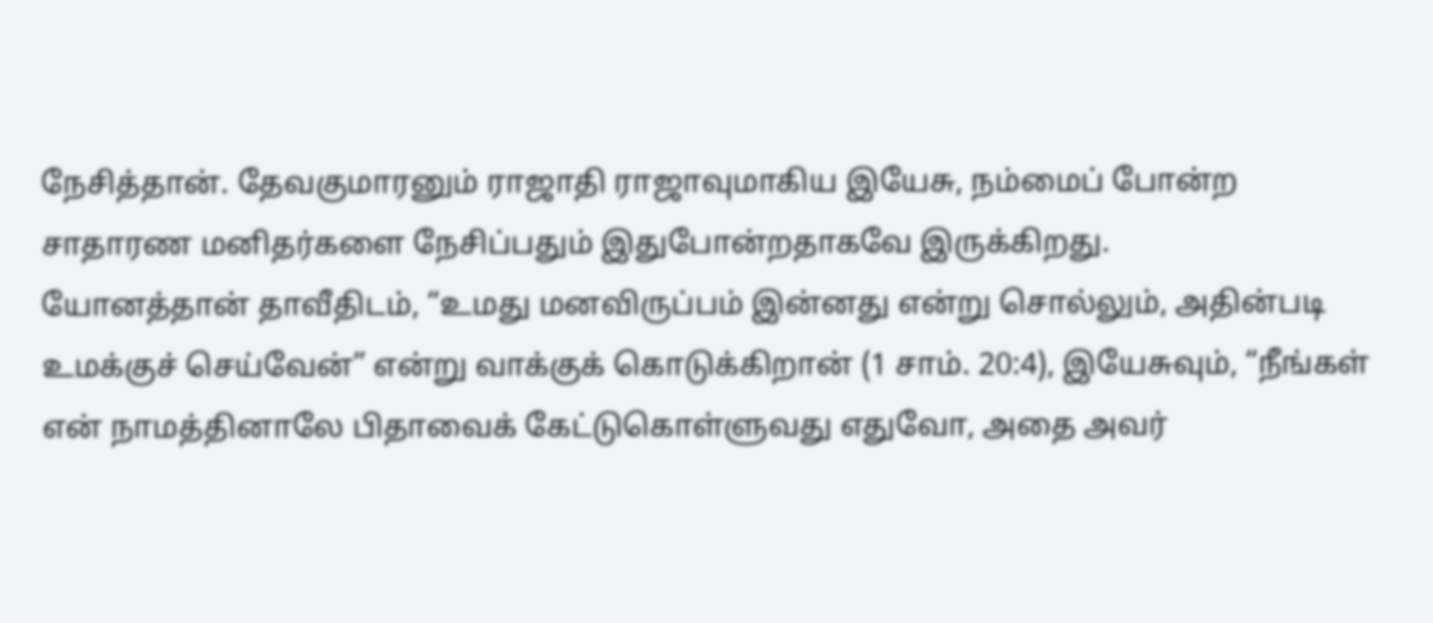நேசித்தான். தேவகுமாரனும் ராஜாதி ராஜாவுமாகிய இயேசு, நம்மைப் போன்ற சாதாரண மனிதர்களை நேசிப்பதும் இதுபோன்றதாகவே இருக்கிறது.
யோனத்தான் தாவீதிடம், “உமது மனவிருப்பம் இன்னது என்று சொல்லும், அதின்படி உமக்குச் செய்வேன்” என்று வாக்குக் கொடுக்கிறான் (1 சாம். 20:4), இயேசுவும், “நீங்கள் என் நாமத்தினாலே பிதாவைக் கேட்டுகொள்ளுவது எதுவோ, அதை அவர்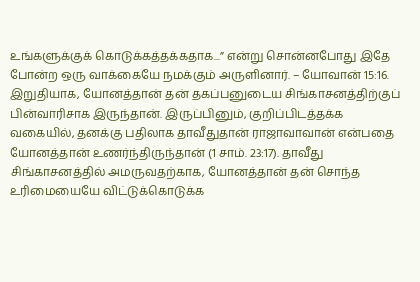உங்களுக்குக் கொடுக்கத்தக்கதாக...” என்று சொன்னபோது இதே போன்ற ஒரு வாக்கையே நமக்கும் அருளினார். – யோவான் 15:16.
இறுதியாக, யோனத்தான் தன் தகப்பனுடைய சிங்காசனத்திற்குப் பின்வாரிசாக இருந்தான். இருப்பினும், குறிப்பிடத்தக்க வகையில், தனக்கு பதிலாக தாவீதுதான் ராஜாவாவான் என்பதை யோனத்தான் உணர்ந்திருந்தான் (1 சாம். 23:17). தாவீது சிங்காசனத்தில் அமருவதற்காக, யோனத்தான் தன் சொந்த உரிமையையே விட்டுக்கொடுக்க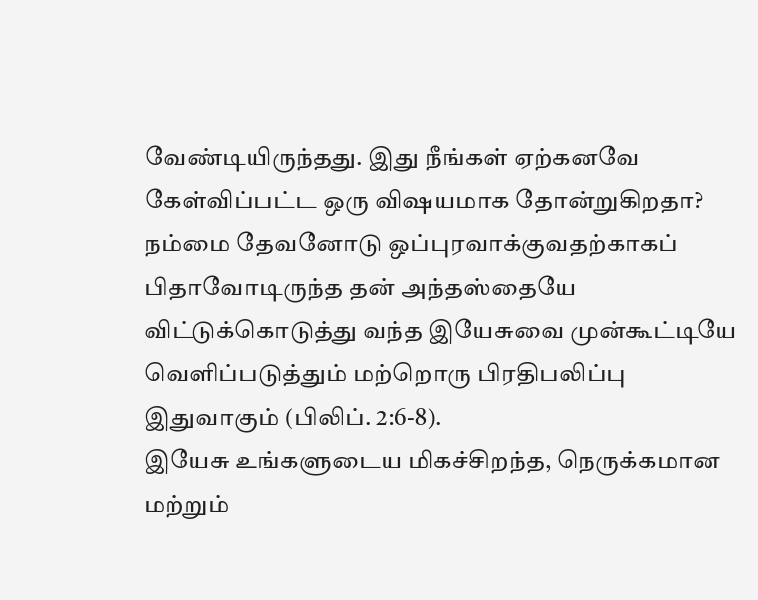வேண்டியிருந்தது. இது நீங்கள் ஏற்கனவே கேள்விப்பட்ட ஒரு விஷயமாக தோன்றுகிறதா?
நம்மை தேவனோடு ஒப்புரவாக்குவதற்காகப் பிதாவோடிருந்த தன் அந்தஸ்தையே விட்டுக்கொடுத்து வந்த இயேசுவை முன்கூட்டியே வெளிப்படுத்தும் மற்றொரு பிரதிபலிப்பு இதுவாகும் (பிலிப். 2:6-8).
இயேசு உங்களுடைய மிகச்சிறந்த, நெருக்கமான மற்றும்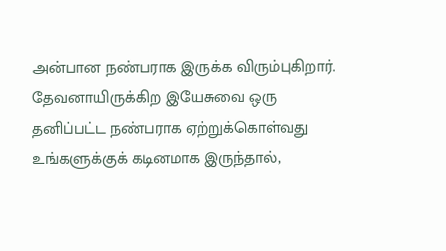அன்பான நண்பராக இருக்க விரும்புகிறார். தேவனாயிருக்கிற இயேசுவை ஒரு தனிப்பட்ட நண்பராக ஏற்றுக்கொள்வது உங்களுக்குக் கடினமாக இருந்தால்,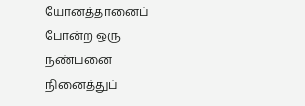யோனத்தானைப் போன்ற ஒரு நண்பனை நினைத்துப்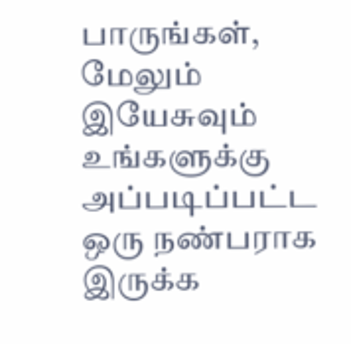பாருங்கள், மேலும் இயேசுவும் உங்களுக்கு அப்படிப்பட்ட ஒரு நண்பராக இருக்க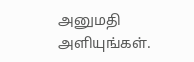அனுமதி அளியுங்கள்.